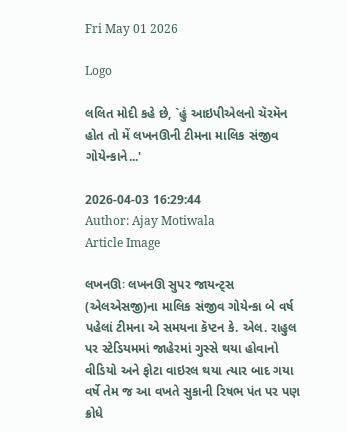Fri May 01 2026

Logo

લલિત મોદી કહે છે, `હું આઇપીએલનો ચૅરમૅન હોત તો મેં લખનઊની ટીમના માલિક સંજીવ ગોયેન્કાને...'

2026-04-03 16:29:44
Author: Ajay Motiwala
Article Image

લખનઊઃ લખનઊ સુપર જાયન્ટ્સ (એલએસજી)ના માલિક સંજીવ ગોયેન્કા બે વર્ષ પહેલાં ટીમના એ સમયના કૅપ્ટન કે. એલ. રાહુલ પર સ્ટેડિયમમાં જાહેરમાં ગુસ્સે થયા હોવાનો વીડિયો અને ફોટા વાઇરલ થયા ત્યાર બાદ ગયા વર્ષે તેમ જ આ વખતે સુકાની રિષભ પંત પર પણ ક્રોધે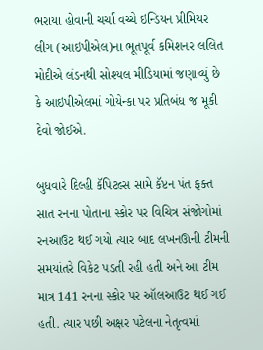ભરાયા હોવાની ચર્ચા વચ્ચે ઇન્ડિયન પ્રીમિયર લીગ (આઇપીએલ)ના ભૂતપૂર્વ કમિશનર લલિત મોદીએ લંડનથી સોશ્યલ મીડિયામાં જણાવ્યું છે કે આઇપીએલમાં ગોયેન્કા પર પ્રતિબંધ જ મૂકી દેવો જોઈએ.

બુધવારે દિલ્હી કૅપિટલ્સ સામે કૅપ્ટન પંત ફક્ત સાત રનના પોતાના સ્કોર પર વિચિત્ર સંજોગોમાં રનઆઉટ થઈ ગયો ત્યાર બાદ લખનઊની ટીમની સમયાંતરે વિકેટ પડતી રહી હતી અને આ ટીમ માત્ર 141 રનના સ્કોર પર ઑલઆઉટ થઈ ગઈ હતી. ત્યાર પછી અક્ષર પટેલના નેતૃત્વમાં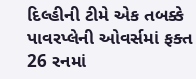દિલ્હીની ટીમે એક તબક્કે પાવરપ્લેની ઓવર્સમાં ફક્ત 26 રનમાં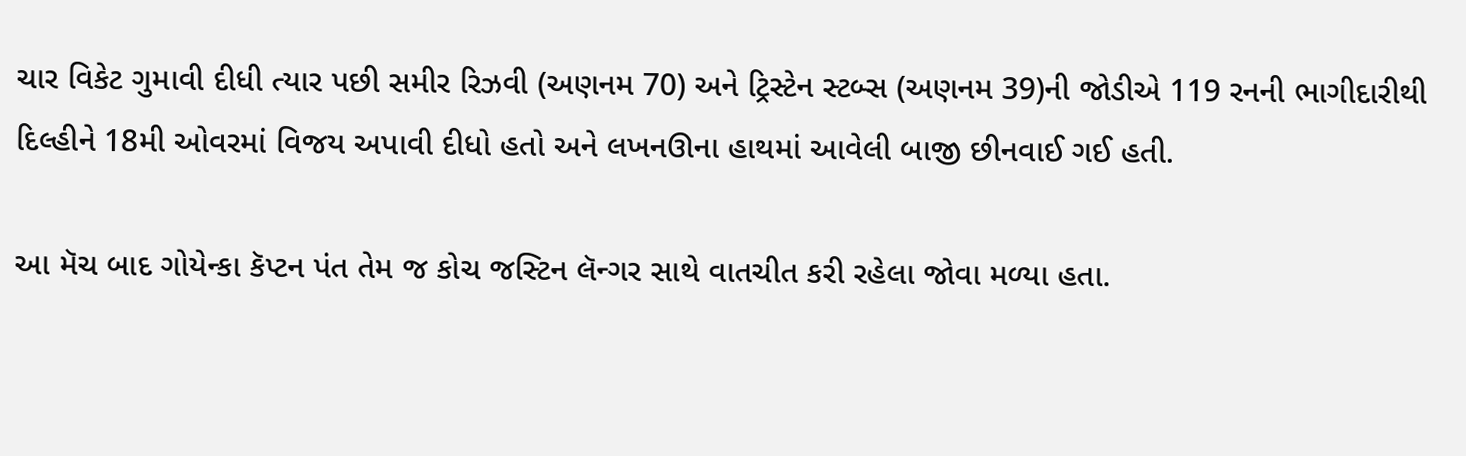ચાર વિકેટ ગુમાવી દીધી ત્યાર પછી સમીર રિઝવી (અણનમ 70) અને ટ્રિસ્ટેન સ્ટબ્સ (અણનમ 39)ની જોડીએ 119 રનની ભાગીદારીથી દિલ્હીને 18મી ઓવરમાં વિજય અપાવી દીધો હતો અને લખનઊના હાથમાં આવેલી બાજી છીનવાઈ ગઈ હતી.

આ મૅચ બાદ ગોયેન્કા કૅપ્ટન પંત તેમ જ કોચ જસ્ટિન લૅન્ગર સાથે વાતચીત કરી રહેલા જોવા મળ્યા હતા.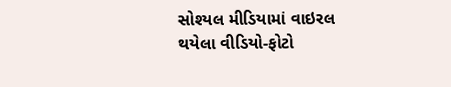સોશ્યલ મીડિયામાં વાઇરલ થયેલા વીડિયો-ફોટો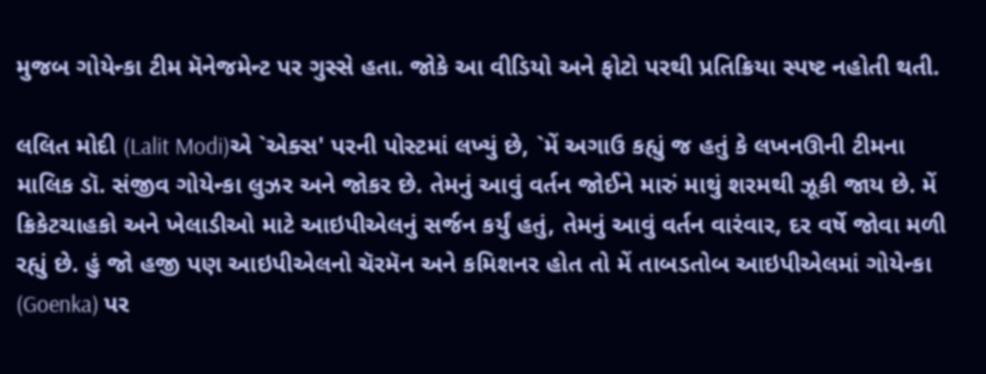મુજબ ગોયેન્કા ટીમ મૅનેજમેન્ટ પર ગુસ્સે હતા. જોકે આ વીડિયો અને ફોટો પરથી પ્રતિક્રિયા સ્પષ્ટ નહોતી થતી.

લલિત મોદી (Lalit Modi)એ `એક્સ' પરની પોસ્ટમાં લખ્યું છે, `મેં અગાઉ કહ્યું જ હતું કે લખનઊની ટીમના માલિક ડૉ. સંજીવ ગોયેન્કા લુઝર અને જોકર છે. તેમનું આવું વર્તન જોઈને મારું માથું શરમથી ઝૂકી જાય છે. મેં ક્રિકેટચાહકો અને ખેલાડીઓ માટે આઇપીએલનું સર્જન કર્યું હતું, તેમનું આવું વર્તન વારંવાર, દર વર્ષે જોવા મળી રહ્યું છે. હું જો હજી પણ આઇપીએલનો ચૅરમૅન અને કમિશનર હોત તો મેં તાબડતોબ આઇપીએલમાં ગોયેન્કા (Goenka) પર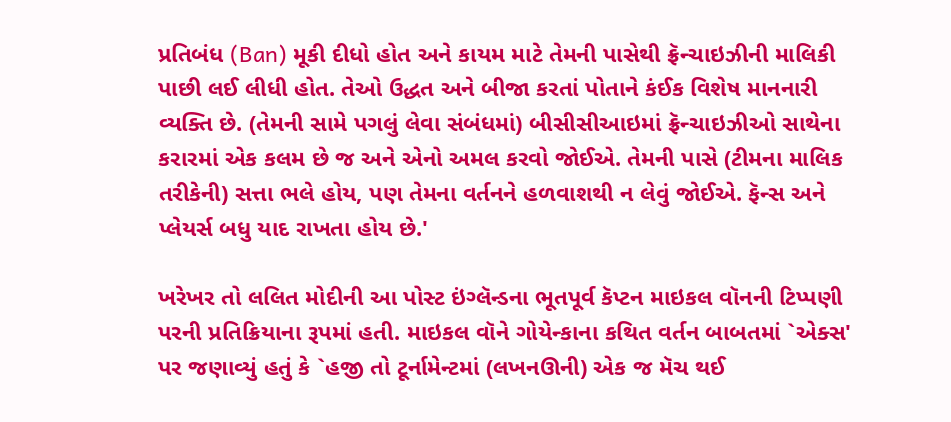પ્રતિબંધ (Ban) મૂકી દીધો હોત અને કાયમ માટે તેમની પાસેથી ફ્રૅન્ચાઇઝીની માલિકી પાછી લઈ લીધી હોત. તેઓ ઉદ્ધત અને બીજા કરતાં પોતાને કંઈક વિશેષ માનનારી વ્યક્તિ છે. (તેમની સામે પગલું લેવા સંબંધમાં) બીસીસીઆઇમાં ફ્રૅન્ચાઇઝીઓ સાથેના કરારમાં એક કલમ છે જ અને એનો અમલ કરવો જોઈએ. તેમની પાસે (ટીમના માલિક તરીકેની) સત્તા ભલે હોય, પણ તેમના વર્તનને હળવાશથી ન લેવું જોઈએ. ફૅન્સ અને પ્લેયર્સ બધુ યાદ રાખતા હોય છે.'

ખરેખર તો લલિત મોદીની આ પોસ્ટ ઇંગ્લૅન્ડના ભૂતપૂર્વ કૅપ્ટન માઇકલ વૉનની ટિપ્પણી પરની પ્રતિક્રિયાના રૂપમાં હતી. માઇકલ વૉને ગોયેન્કાના કથિત વર્તન બાબતમાં `એક્સ' પર જણાવ્યું હતું કે `હજી તો ટૂર્નામેન્ટમાં (લખનઊની) એક જ મૅચ થઈ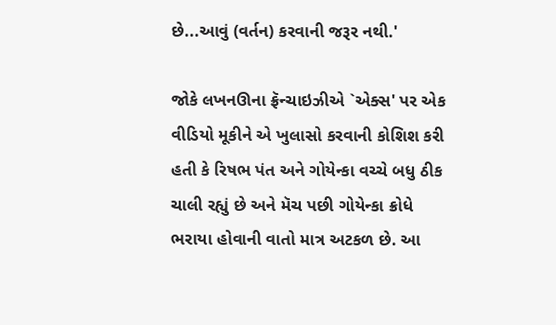છે...આવું (વર્તન) કરવાની જરૂર નથી.'

જોકે લખનઊના ફ્રૅન્ચાઇઝીએ `એક્સ' પર એક વીડિયો મૂકીને એ ખુલાસો કરવાની કોશિશ કરી હતી કે રિષભ પંત અને ગોયેન્કા વચ્ચે બધુ ઠીક ચાલી રહ્યું છે અને મૅચ પછી ગોયેન્કા ક્રોધે ભરાયા હોવાની વાતો માત્ર અટકળ છે. આ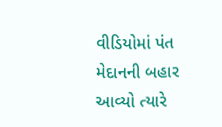વીડિયોમાં પંત મેદાનની બહાર આવ્યો ત્યારે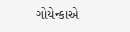ગોયેન્કાએ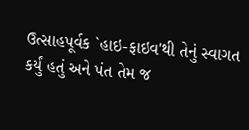ઉત્સાહપૂર્વક `હાઇ-ફાઇવ'થી તેનું સ્વાગત કર્યું હતું અને પંત તેમ જ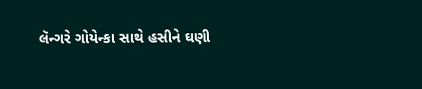લૅન્ગરે ગોયેન્કા સાથે હસીને ઘણી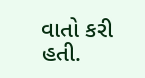વાતો કરી હતી.